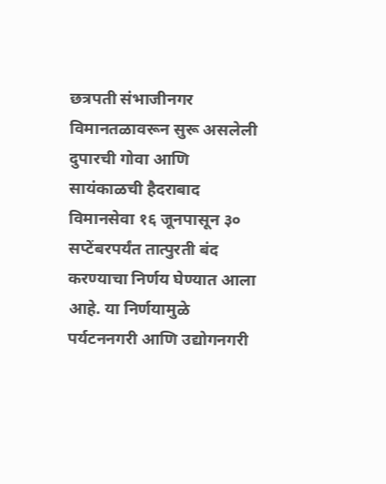छत्रपती संभाजीनगर विमानतळावरून सुरू असलेली दुपारची गोवा आणि सायंकाळची हैदराबाद विमानसेवा १६ जूनपासून ३० सप्टेंबरपर्यंत तात्पुरती बंद करण्याचा निर्णय घेण्यात आला आहे. या निर्णयामुळे पर्यटननगरी आणि उद्योगनगरी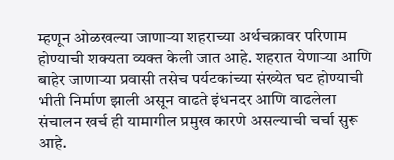म्हणून ओळखल्या जाणाऱ्या शहराच्या अर्थचक्रावर परिणाम होण्याची शक्यता व्यक्त केली जात आहे. शहरात येणाऱ्या आणि बाहेर जाणाऱ्या प्रवासी तसेच पर्यटकांच्या संख्येत घट होण्याची भीती निर्माण झाली असून वाढते इंधनदर आणि वाढलेला संचालन खर्च ही यामागील प्रमुख कारणे असल्याची चर्चा सुरू आहे.